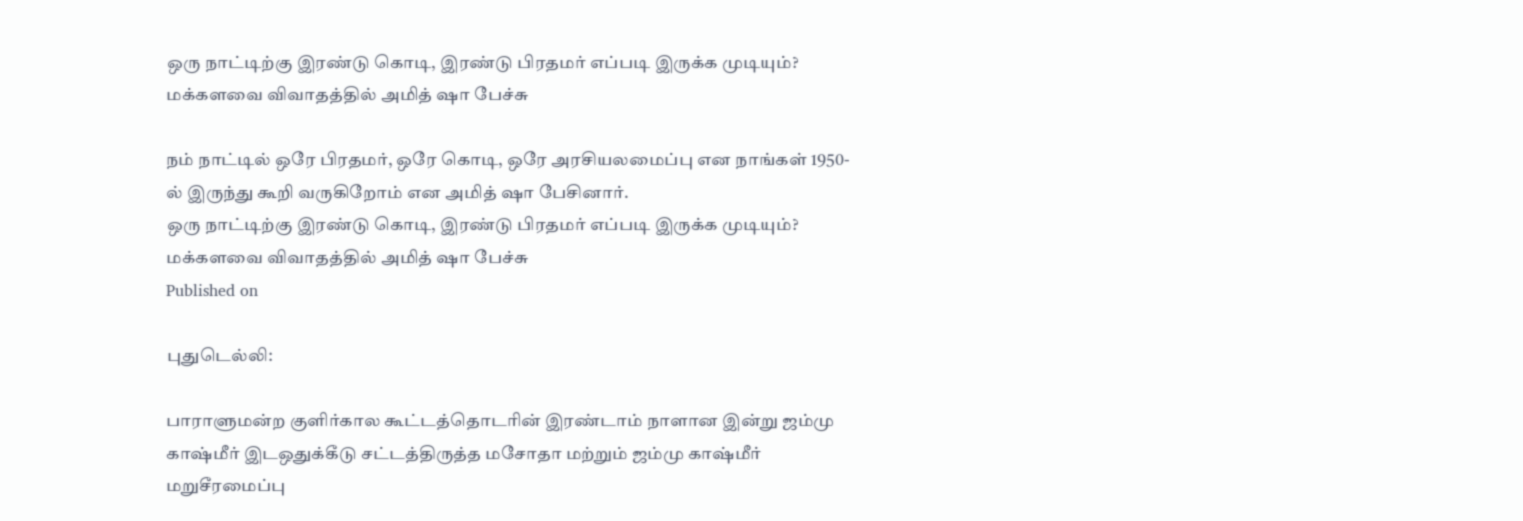ஒரு நாட்டிற்கு இரண்டு கொடி, இரண்டு பிரதமர் எப்படி இருக்க முடியும்? மக்களவை விவாதத்தில் அமித் ஷா பேச்சு

நம் நாட்டில் ஒரே பிரதமர், ஒரே கொடி, ஒரே அரசியலமைப்பு என நாங்கள் 1950-ல் இருந்து கூறி வருகிறோம் என அமித் ஷா பேசினார்.
ஒரு நாட்டிற்கு இரண்டு கொடி, இரண்டு பிரதமர் எப்படி இருக்க முடியும்? மக்களவை விவாதத்தில் அமித் ஷா பேச்சு
Published on

புதுடெல்லி:

பாராளுமன்ற குளிர்கால கூட்டத்தொடரின் இரண்டாம் நாளான இன்று ஜம்மு காஷ்மீர் இடஒதுக்கீடு சட்டத்திருத்த மசோதா மற்றும் ஜம்மு காஷ்மீர் மறுசீரமைப்பு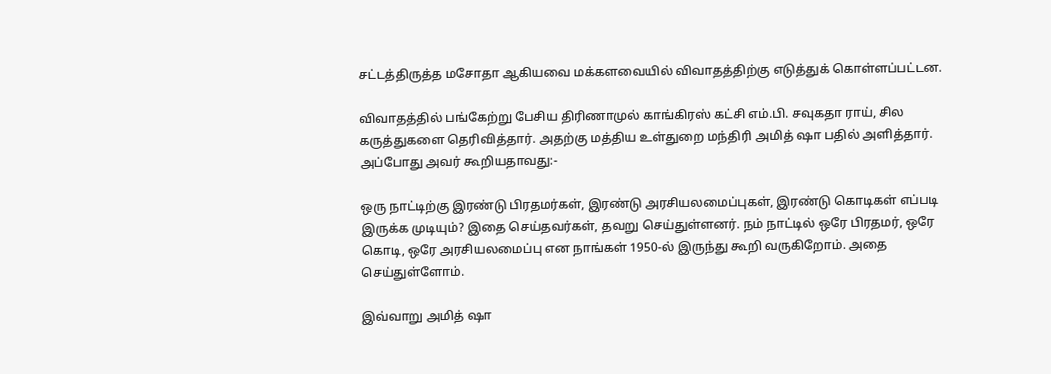சட்டத்திருத்த மசோதா ஆகியவை மக்களவையில் விவாதத்திற்கு எடுத்துக் கொள்ளப்பட்டன.

விவாதத்தில் பங்கேற்று பேசிய திரிணாமுல் காங்கிரஸ் கட்சி எம்.பி. சவுகதா ராய், சில கருத்துகளை தெரிவித்தார். அதற்கு மத்திய உள்துறை மந்திரி அமித் ஷா பதில் அளித்தார். அப்போது அவர் கூறியதாவது:-

ஒரு நாட்டிற்கு இரண்டு பிரதமர்கள், இரண்டு அரசியலமைப்புகள், இரண்டு கொடிகள் எப்படி இருக்க முடியும்? இதை செய்தவர்கள், தவறு செய்துள்ளனர். நம் நாட்டில் ஒரே பிரதமர், ஒரே கொடி, ஒரே அரசியலமைப்பு என நாங்கள் 1950-ல் இருந்து கூறி வருகிறோம். அதை செய்துள்ளோம்.

இவ்வாறு அமித் ஷா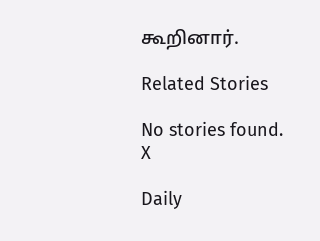கூறினார்.

Related Stories

No stories found.
X

Daily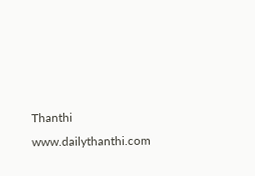Thanthi
www.dailythanthi.com